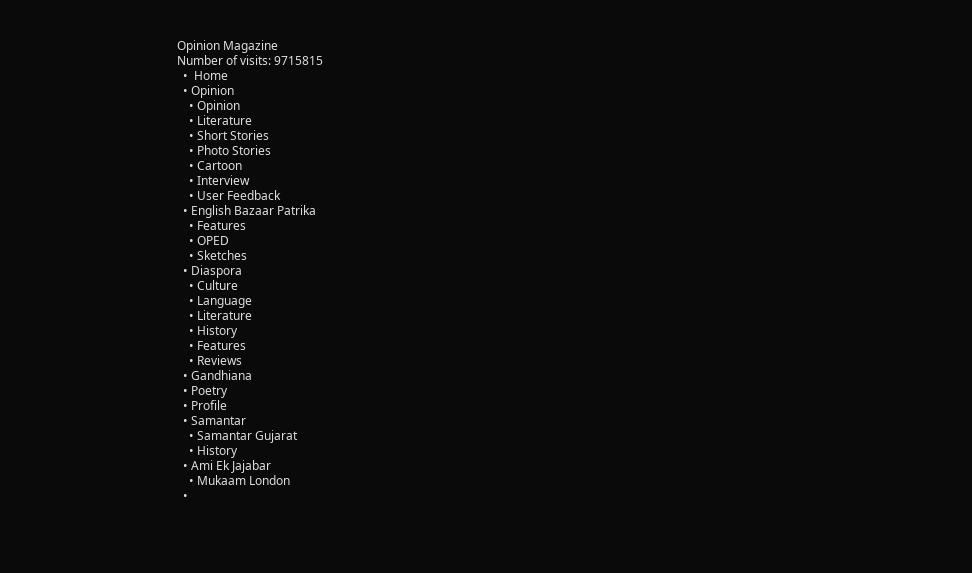Opinion Magazine
Number of visits: 9715815
  •  Home
  • Opinion
    • Opinion
    • Literature
    • Short Stories
    • Photo Stories
    • Cartoon
    • Interview
    • User Feedback
  • English Bazaar Patrika
    • Features
    • OPED
    • Sketches
  • Diaspora
    • Culture
    • Language
    • Literature
    • History
    • Features
    • Reviews
  • Gandhiana
  • Poetry
  • Profile
  • Samantar
    • Samantar Gujarat
    • History
  • Ami Ek Jajabar
    • Mukaam London
  •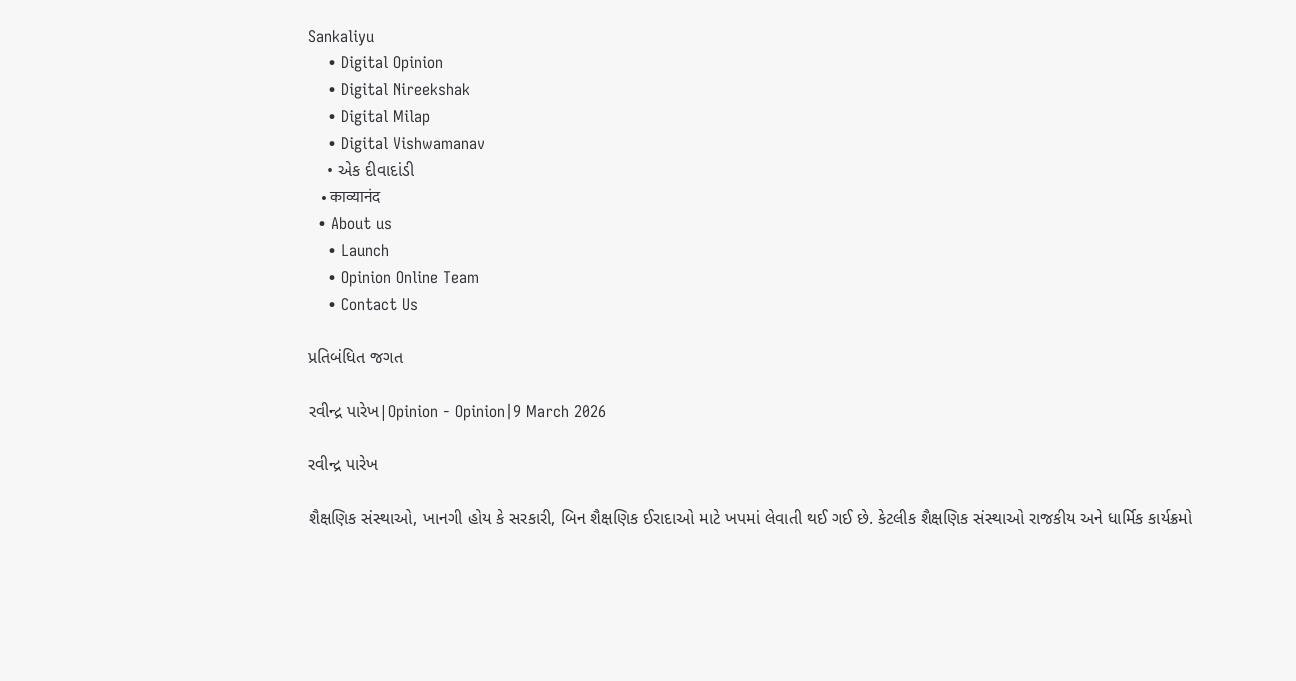Sankaliyu
    • Digital Opinion
    • Digital Nireekshak
    • Digital Milap
    • Digital Vishwamanav
    • એક દીવાદાંડી
    • काव्यानंद
  • About us
    • Launch
    • Opinion Online Team
    • Contact Us

પ્રતિબંધિત જગત

રવીન્દ્ર પારેખ|Opinion - Opinion|9 March 2026

રવીન્દ્ર પારેખ

શૈક્ષણિક સંસ્થાઓ, ખાનગી હોય કે સરકારી, બિન શૈક્ષણિક ઈરાદાઓ માટે ખપમાં લેવાતી થઈ ગઈ છે. કેટલીક શૈક્ષણિક સંસ્થાઓ રાજકીય અને ધાર્મિક કાર્યક્રમો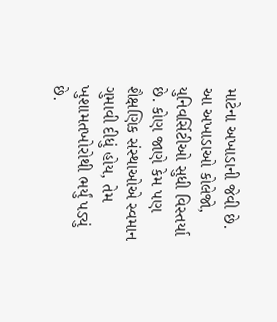માટેના અખાડાની જેવી છે. આ અખાડાઓ કોલેજો, યુનિવર્સિટીઓ સુધી વિસ્તર્યા છે. કોણ જાણે કેમ પણ શૈક્ષણિક સંસ્થાઓએ સ્વમાન ગુમાવી દીધું હોય, તેમ ખુશામતખોરોથી ભર્યું પડ્યું છે.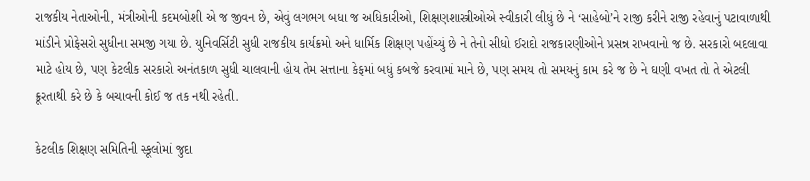રાજકીય નેતાઓની, મંત્રીઓની કદમબોશી એ જ જીવન છે, એવું લગભગ બધા જ અધિકારીઓ, શિક્ષણશાસ્ત્રીઓએ સ્વીકારી લીધું છે ને ‘સાહેબો’ને રાજી કરીને રાજી રહેવાનું પટાવાળાથી માંડીને પ્રોફેસરો સુધીના સમજી ગયા છે. યુનિવર્સિટી સુધી રાજકીય કાર્યક્રમો અને ધાર્મિક શિક્ષણ પહોંચ્યું છે ને તેનો સીધો ઈરાદો રાજકારણીઓને પ્રસન્ન રાખવાનો જ છે. સરકારો બદલાવા માટે હોય છે, પણ કેટલીક સરકારો અનંતકાળ સુધી ચાલવાની હોય તેમ સત્તાના કેફમાં બધું કબજે કરવામાં માને છે, પણ સમય તો સમયનું કામ કરે જ છે ને ઘણી વખત તો તે એટલી  ક્રૂરતાથી કરે છે કે બચાવની કોઈ જ તક નથી રહેતી.

કેટલીક શિક્ષણ સમિતિની સ્કૂલોમાં જુદા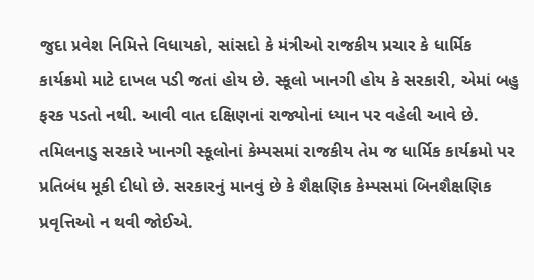જુદા પ્રવેશ નિમિત્તે વિધાયકો, સાંસદો કે મંત્રીઓ રાજકીય પ્રચાર કે ધાર્મિક કાર્યક્રમો માટે દાખલ પડી જતાં હોય છે. સ્કૂલો ખાનગી હોય કે સરકારી, એમાં બહુ ફરક પડતો નથી. આવી વાત દક્ષિણનાં રાજ્યોનાં ધ્યાન પર વહેલી આવે છે. તમિલનાડુ સરકારે ખાનગી સ્કૂલોનાં કેમ્પસમાં રાજકીય તેમ જ ધાર્મિક કાર્યક્રમો પર પ્રતિબંધ મૂકી દીધો છે. સરકારનું માનવું છે કે શૈક્ષણિક કેમ્પસમાં બિનશૈક્ષણિક પ્રવૃત્તિઓ ન થવી જોઈએ.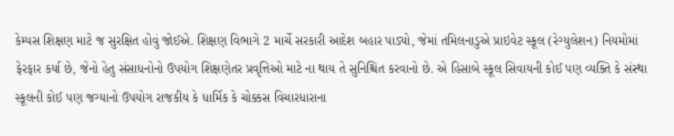કેમ્પસ શિક્ષણ માટે જ સુરક્ષિત હોવું જોઈએ. શિક્ષણ વિભાગે 2 માર્ચે સરકારી આદેશ બહાર પાડ્યો, જેમાં તમિલનાડુએ પ્રાઇવેટ સ્કૂલ (રેગ્યુલેશન) નિયમોમાં ફેરફાર કર્યા છે, જેનો હેતુ સંસાધનોનો ઉપયોગ શિક્ષણેતર પ્રવૃત્તિઓ માટે ના થાય તે સુનિશ્ચિત કરવાનો છે. એ હિસાબે સ્કૂલ સિવાયની કોઈ પણ વ્યક્તિ કે સંસ્થા સ્કૂલની કોઈ પણ જગ્યાનો ઉપયોગ રાજકીય કે ધાર્મિક કે ચોક્કસ વિચારધારાના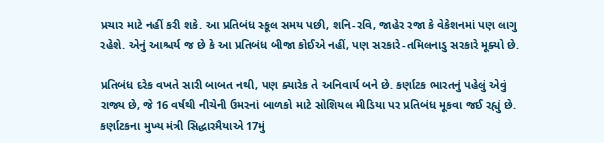પ્રચાર માટે નહીં કરી શકે. આ પ્રતિબંધ સ્કૂલ સમય પછી, શનિ-રવિ, જાહેર રજા કે વેકેશનમાં પણ લાગુ રહેશે. એનું આશ્ચર્ય જ છે કે આ પ્રતિબંધ બીજા કોઈએ નહીં, પણ સરકારે-તમિલનાડુ સરકારે મૂક્યો છે.

પ્રતિબંધ દરેક વખતે સારી બાબત નથી, પણ ક્યારેક તે અનિવાર્ય બને છે. કર્ણાટક ભારતનું પહેલું એવું રાજ્ય છે, જે 16 વર્ષથી નીચેની ઉમરનાં બાળકો માટે સોશિયલ મીડિયા પર પ્રતિબંધ મૂકવા જઈ રહ્યું છે. કર્ણાટકના મુખ્ય મંત્રી સિદ્ધારમૈયાએ 17મું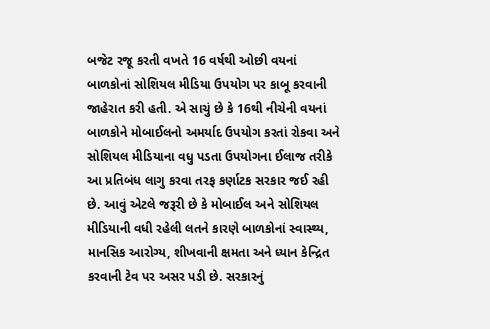બજેટ રજૂ કરતી વખતે 16 વર્ષથી ઓછી વયનાં બાળકોનાં સોશિયલ મીડિયા ઉપયોગ પર કાબૂ કરવાની જાહેરાત કરી હતી. એ સાચું છે કે 16થી નીચેની વયનાં બાળકોને મોબાઈલનો અમર્યાદ ઉપયોગ કરતાં રોકવા અને સોશિયલ મીડિયાના વધુ પડતા ઉપયોગના ઈલાજ તરીકે આ પ્રતિબંધ લાગુ કરવા તરફ કર્ણાટક સરકાર જઈ રહી છે. આવું એટલે જરૂરી છે કે મોબાઈલ અને સોશિયલ મીડિયાની વધી રહેલી લતને કારણે બાળકોનાં સ્વાસ્થ્ય, માનસિક આરોગ્ય, શીખવાની ક્ષમતા અને ધ્યાન કેન્દ્રિત કરવાની ટેવ પર અસર પડી છે. સરકારનું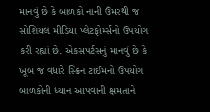માનવું છે કે બાળકો નાની ઉંમરથી જ સોશિયલ મીડિયા પ્લેટફોર્મ્સનો ઉપયોગ કરી રહ્યાં છે. એકસપર્ટસનું માનવું છે કે ખૂબ જ વધારે સ્ક્રિન ટાઈમનો ઉપયોગ બાળકોની ધ્યાન આપવાની ક્ષમતાને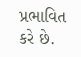પ્રભાવિત કરે છે.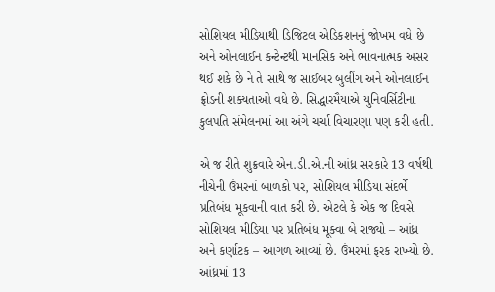સોશિયલ મીડિયાથી ડિજિટલ એડિકશનનું જોખમ વધે છે અને ઓનલાઈન કન્ટેન્ટથી માનસિક અને ભાવનાત્મક અસર થઈ શકે છે ને તે સાથે જ સાઈબર બુલીંગ અને ઓનલાઈન ફ્રોડની શક્યતાઓ વધે છે. સિદ્ધારમૈયાએ યુનિવર્સિટીના કુલપતિ સંમેલનમાં આ અંગે ચર્ચા વિચારણા પણ કરી હતી.

એ જ રીતે શુક્રવારે એન.ડી.એ.ની આંધ્ર સરકારે 13 વર્ષથી નીચેની ઉંમરનાં બાળકો પર, સોશિયલ મીડિયા સંદર્ભે પ્રતિબંધ મૂકવાની વાત કરી છે. એટલે કે એક જ દિવસે સોશિયલ મીડિયા પર પ્રતિબંધ મૂક્વા બે રાજ્યો – આંધ્ર અને કર્ણાટક – આગળ આવ્યાં છે. ઉંમરમાં ફરક રાખ્યો છે. આંધ્રમાં 13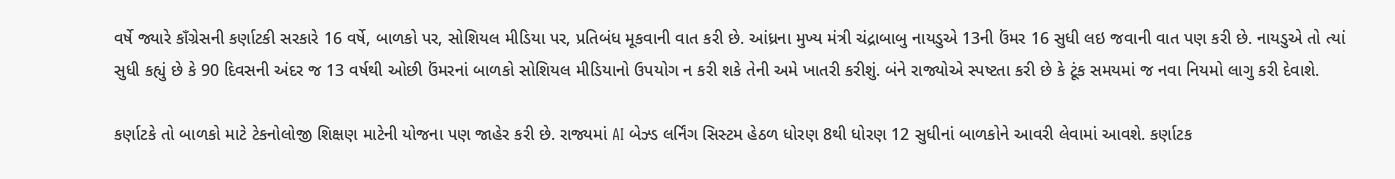વર્ષે જ્યારે કાઁગ્રેસની કર્ણાટકી સરકારે 16 વર્ષે, બાળકો પર, સોશિયલ મીડિયા પર, પ્રતિબંધ મૂકવાની વાત કરી છે. આંધ્રના મુખ્ય મંત્રી ચંદ્રાબાબુ નાયડુએ 13ની ઉંમર 16 સુધી લઇ જવાની વાત પણ કરી છે. નાયડુએ તો ત્યાં સુધી કહ્યું છે કે 90 દિવસની અંદર જ 13 વર્ષથી ઓછી ઉંમરનાં બાળકો સોશિયલ મીડિયાનો ઉપયોગ ન કરી શકે તેની અમે ખાતરી કરીશું. બંને રાજ્યોએ સ્પષ્ટતા કરી છે કે ટૂંક સમયમાં જ નવા નિયમો લાગુ કરી દેવાશે.

કર્ણાટકે તો બાળકો માટે ટેકનોલોજી શિક્ષણ માટેની યોજના પણ જાહેર કરી છે. રાજ્યમાં AI બેઝ્ડ લર્નિંગ સિસ્ટમ હેઠળ ધોરણ 8થી ધોરણ 12 સુધીનાં બાળકોને આવરી લેવામાં આવશે. કર્ણાટક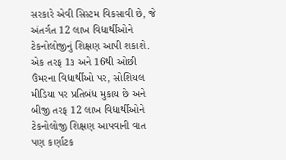સરકારે એવી સિસ્ટમ વિકસાવી છે, જે અંતર્ગત 12 લાખ વિદ્યાર્થીઓને ટેકનોલોજીનું શિક્ષણ આપી શકાશે. એક તરફ 1૩ અને 16થી ઓછી ઉંમરના વિદ્યાર્થીઓ પર, સોશિયલ મીડિયા પર પ્રતિબંધ મુકાય છે અને બીજી તરફ 12 લાખ વિદ્યાર્થીઓને ટેકનોલોજી શિક્ષણ આપવાની વાત પણ કર્ણાટક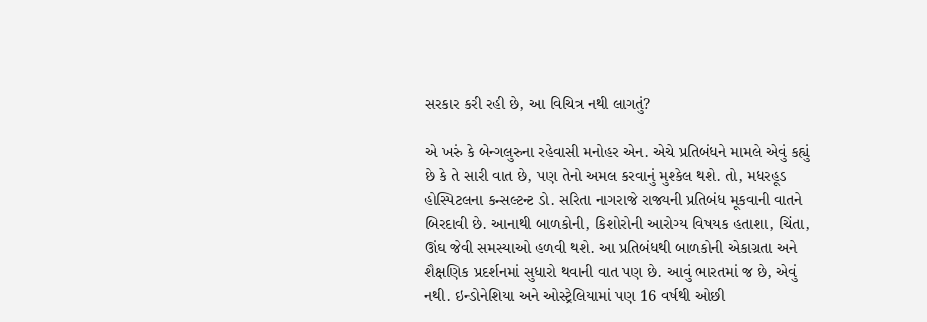સરકાર કરી રહી છે, આ વિચિત્ર નથી લાગતું?

એ ખરું કે બેન્ગલુરુના રહેવાસી મનોહર એન. એચે પ્રતિબંધને મામલે એવું કહ્યું છે કે તે સારી વાત છે, પણ તેનો અમલ કરવાનું મુશ્કેલ થશે. તો, મધરહૂડ હોસ્પિટલના કન્સલ્ટન્ટ ડો. સરિતા નાગરાજે રાજ્યની પ્રતિબંધ મૂકવાની વાતને બિરદાવી છે. આનાથી બાળકોની, કિશોરોની આરોગ્ય વિષયક હતાશા, ચિંતા, ઊંઘ જેવી સમસ્યાઓ હળવી થશે. આ પ્રતિબંધથી બાળકોની એકાગ્રતા અને શૈક્ષણિક પ્રદર્શનમાં સુધારો થવાની વાત પણ છે. આવું ભારતમાં જ છે, એવું નથી. ઇન્ડોનેશિયા અને ઓસ્ટ્રેલિયામાં પણ 16 વર્ષથી ઓછી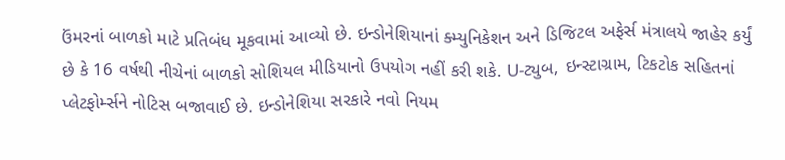ઉંમરનાં બાળકો માટે પ્રતિબંધ મૂકવામાં આવ્યો છે. ઇન્ડોનેશિયાનાં ક્મ્યુનિકેશન અને ડિજિટલ અફેર્સ મંત્રાલયે જાહેર કર્યું છે કે 16 વર્ષથી નીચેનાં બાળકો સોશિયલ મીડિયાનો ઉપયોગ નહીં કરી શકે. U-ટ્યુબ, ઇન્સ્ટાગ્રામ, ટિકટોક સહિતનાં પ્લેટફોર્મ્સને નોટિસ બજાવાઈ છે. ઇન્ડોનેશિયા સરકારે નવો નિયમ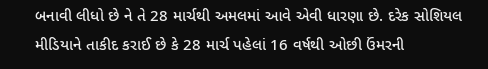બનાવી લીધો છે ને તે 28 માર્ચથી અમલમાં આવે એવી ધારણા છે. દરેક સોશિયલ મીડિયાને તાકીદ કરાઈ છે કે 28 માર્ચ પહેલાં 16 વર્ષથી ઓછી ઉંમરની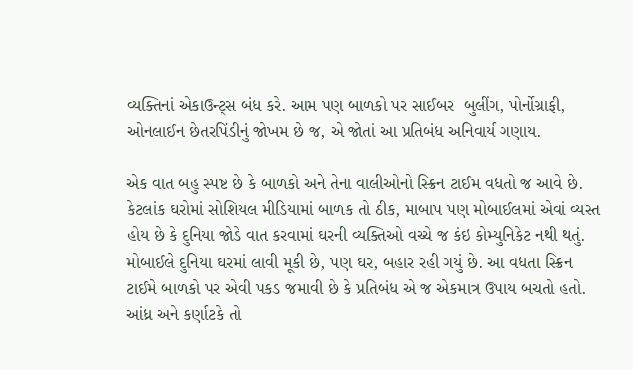વ્યક્તિનાં એકાઉન્ટ્સ બંધ કરે. આમ પણ બાળકો પર સાઈબર  બુલીંગ, પોર્નોગ્રાફી, ઓનલાઈન છેતરપિંડીનું જોખમ છે જ, એ જોતાં આ પ્રતિબંધ અનિવાર્ય ગણાય.

એક વાત બહુ સ્પષ્ટ છે કે બાળકો અને તેના વાલીઓનો સ્ક્રિન ટાઈમ વધતો જ આવે છે. કેટલાંક ઘરોમાં સોશિયલ મીડિયામાં બાળક તો ઠીક, માબાપ પણ મોબાઈલમાં એવાં વ્યસ્ત હોય છે કે દુનિયા જોડે વાત કરવામાં ઘરની વ્યક્તિઓ વચ્ચે જ કંઇ કોમ્યુનિકેટ નથી થતું. મોબાઈલે દુનિયા ઘરમાં લાવી મૂકી છે, પણ ઘર, બહાર રહી ગયું છે. આ વધતા સ્ક્રિન ટાઈમે બાળકો પર એવી પકડ જમાવી છે કે પ્રતિબંધ એ જ એકમાત્ર ઉપાય બચતો હતો. આંધ્ર અને કર્ણાટકે તો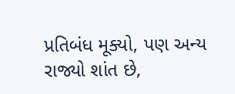પ્રતિબંધ મૂક્યો, પણ અન્ય રાજ્યો શાંત છે,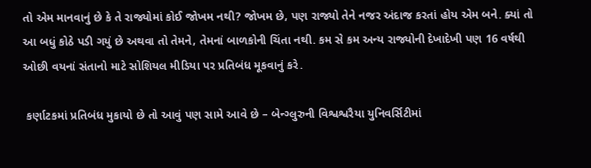તો એમ માનવાનું છે કે તે રાજ્યોમાં કોઈ જોખમ નથી? જોખમ છે, પણ રાજ્યો તેને નજર અંદાજ કરતાં હોય એમ બને. ક્યાં તો આ બધું કોઠે પડી ગયું છે અથવા તો તેમને, તેમનાં બાળકોની ચિંતા નથી. કમ સે કમ અન્ય રાજ્યોની દેખાદેખી પણ 16 વર્ષથી ઓછી વયનાં સંતાનો માટે સોશિયલ મીડિયા પર પ્રતિબંધ મૂકવાનું કરે.

 કર્ણાટકમાં પ્રતિબંધ મુકાયો છે તો આવું પણ સામે આવે છે – બેન્ગ્લુરુની વિશ્વશ્વરૈયા યુનિવર્સિટીમાં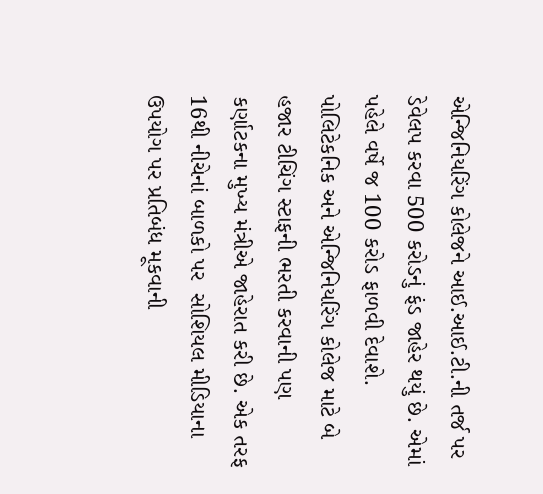એન્જિનિયરિંગ કોલેજને આઈ.આઈ.ટી.ની તર્જ પર ડેવેલપ કરવા 500 કરોડનું ફંડ જાહેર થયું છે. એમાં પહેલે વર્ષે જ 100 કરોડ ફાળવી દેવાશે. પોલિટેકનિક અને એન્જિનિયરિંગ કોલેજ માટે બે હજાર ટીચિંગ સ્ટાફની ભરતી કરવાની પણ કર્ણાટકના મુખ્ય મંત્રીએ જાહેરાત કરી છે. એક તરફ 16થી નીચેનાં બાળકો પર  સોશિયલ મીડિયાના ઉપયોગ પર પ્રતિબંધ મૂકવાની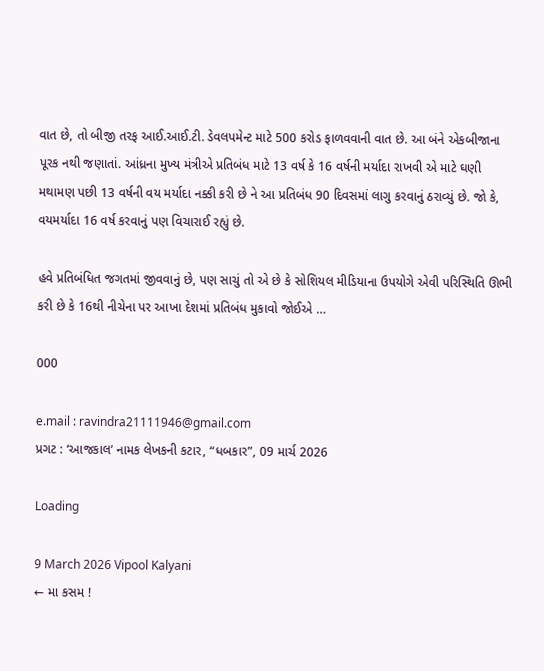વાત છે, તો બીજી તરફ આઈ.આઈ.ટી. ડેવલપમેન્ટ માટે 500 કરોડ ફાળવવાની વાત છે. આ બંને એકબીજાના પૂરક નથી જણાતાં. આંધ્રના મુખ્ય મંત્રીએ પ્રતિબંધ માટે 13 વર્ષ કે 16 વર્ષની મર્યાદા રાખવી એ માટે ઘણી મથામણ પછી 13 વર્ષની વય મર્યાદા નક્કી કરી છે ને આ પ્રતિબંધ 90 દિવસમાં લાગુ કરવાનું ઠરાવ્યું છે. જો કે, વયમર્યાદા 16 વર્ષ કરવાનું પણ વિચારાઈ રહ્યું છે.

હવે પ્રતિબંધિત જગતમાં જીવવાનું છે, પણ સાચું તો એ છે કે સોશિયલ મીડિયાના ઉપયોગે એવી પરિસ્થિતિ ઊભી કરી છે કે 16થી નીચેના પર આખા દેશમાં પ્રતિબંધ મુકાવો જોઈએ …

000

e.mail : ravindra21111946@gmail.com
પ્રગટ : ‘આજકાલ’ નામક લેખકની કટાર, “ધબકાર”, 09 માર્ચ 2026

Loading

9 March 2026 Vipool Kalyani
← મા કસમ !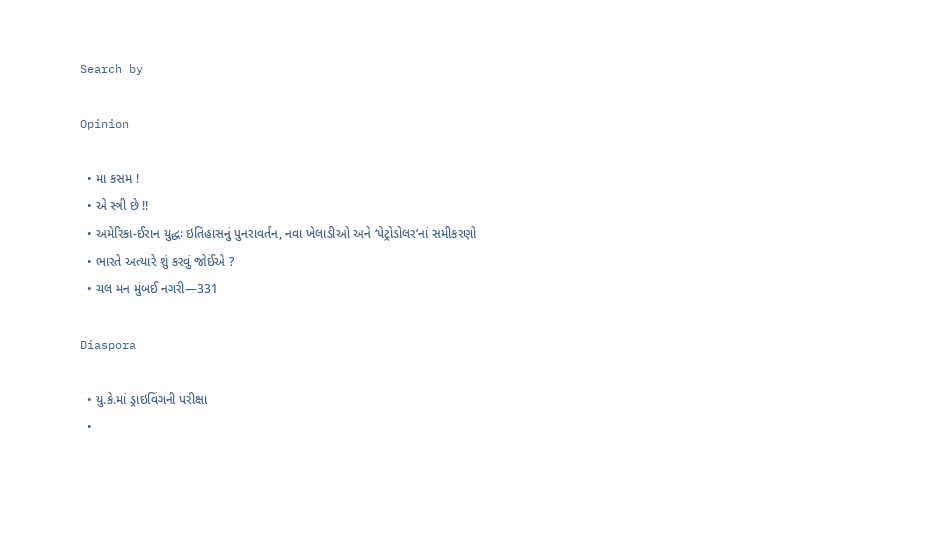Search by

Opinion

  • મા કસમ !
  • એ સ્ત્રી છે !!
  • અમેરિકા-ઈરાન યુદ્ધઃ ઇતિહાસનું પુનરાવર્તન, નવા ખેલાડીઓ અને ‘પેટ્રોડોલર’નાં સમીકરણો
  • ભારતે અત્યારે શું કરવું જોઈએ ?
  • ચલ મન મુંબઈ નગરી—331

Diaspora

  • યુ.કે.માં ડ્રાઇવિંગની પરીક્ષા
  •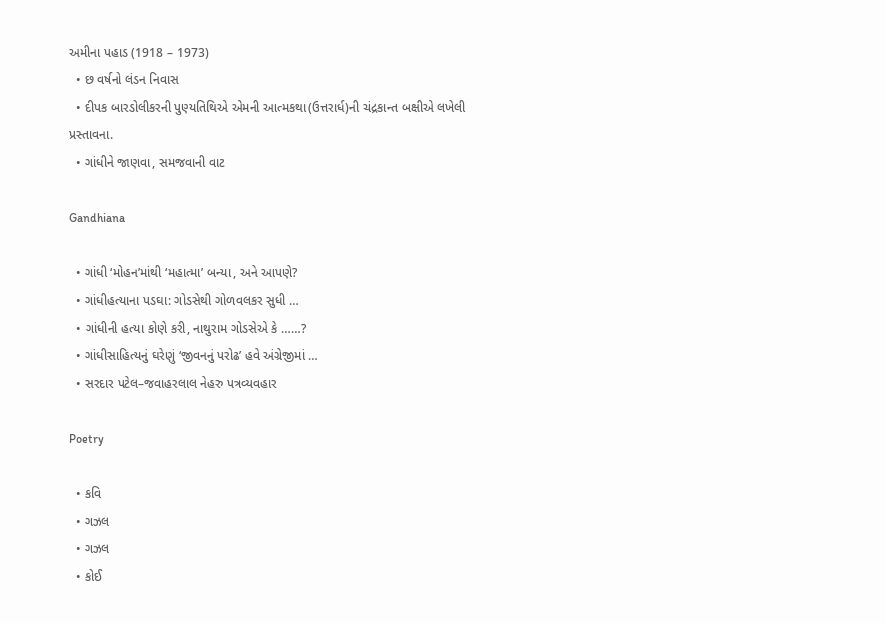અમીના પહાડ (1918 – 1973)
  • છ વર્ષનો લંડન નિવાસ
  • દીપક બારડોલીકરની પુણ્યતિથિએ એમની આત્મકથા(ઉત્તરાર્ધ)ની ચંદ્રકાન્ત બક્ષીએ લખેલી પ્રસ્તાવના.
  • ગાંધીને જાણવા, સમજવાની વાટ

Gandhiana

  • ગાંધી ‘મોહન’માંથી ‘મહાત્મા’ બન્યા, અને આપણે?
  • ગાંધીહત્યાના પડઘા: ગોડસેથી ગોળવલકર સુધી …
  • ગાંધીની હત્યા કોણે કરી, નાથુરામ ગોડસેએ કે ……?
  • ગાંધીસાહિત્યનું ઘરેણું ‘જીવનનું પરોઢ’ હવે અંગ્રેજીમાં …
  • સરદાર પટેલ–જવાહરલાલ નેહરુ પત્રવ્યવહાર

Poetry

  • કવિ
  • ગઝલ
  • ગઝલ
  • કોઈ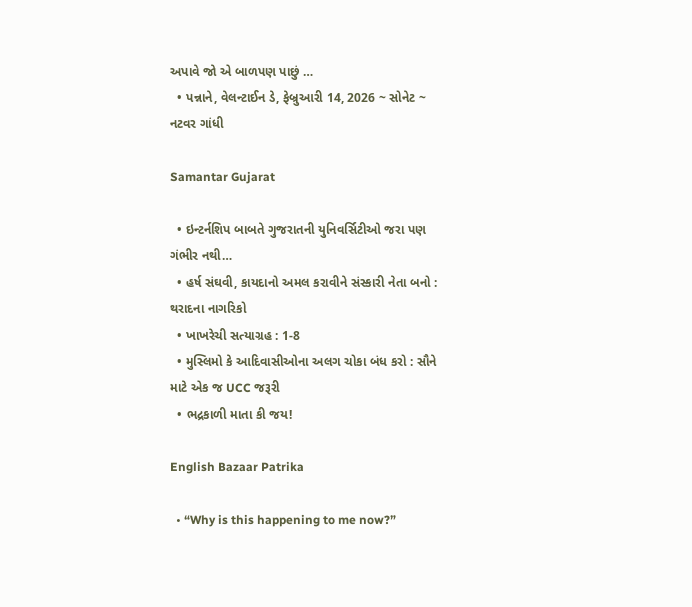અપાવે જો એ બાળપણ પાછું …
  • પન્નાને, વેલન્ટાઈન ડે, ફેબ્રુઆરી 14, 2026 ~ સોનેટ ~ નટવર ગાંધી

Samantar Gujarat

  • ઇન્ટર્નશિપ બાબતે ગુજરાતની યુનિવર્સિટીઓ જરા પણ ગંભીર નથી…
  • હર્ષ સંઘવી, કાયદાનો અમલ કરાવીને સંસ્કારી નેતા બનો : થરાદના નાગરિકો
  • ખાખરેચી સત્યાગ્રહ : 1-8
  • મુસ્લિમો કે આદિવાસીઓના અલગ ચોકા બંધ કરો : સૌને માટે એક જ UCC જરૂરી
  • ભદ્રકાળી માતા કી જય!

English Bazaar Patrika

  • “Why is this happening to me now?”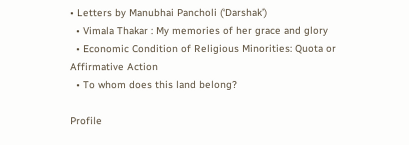• Letters by Manubhai Pancholi (‘Darshak’)
  • Vimala Thakar : My memories of her grace and glory
  • Economic Condition of Religious Minorities: Quota or Affirmative Action
  • To whom does this land belong?

Profile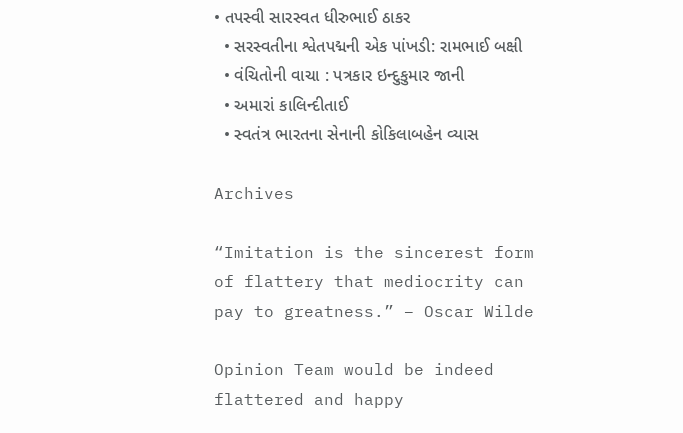• તપસ્વી સારસ્વત ધીરુભાઈ ઠાકર
  • સરસ્વતીના શ્વેતપદ્મની એક પાંખડી: રામભાઈ બક્ષી
  • વંચિતોની વાચા : પત્રકાર ઇન્દુકુમાર જાની
  • અમારાં કાલિન્દીતાઈ
  • સ્વતંત્ર ભારતના સેનાની કોકિલાબહેન વ્યાસ

Archives

“Imitation is the sincerest form of flattery that mediocrity can pay to greatness.” – Oscar Wilde

Opinion Team would be indeed flattered and happy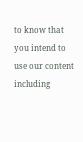to know that you intend to use our content including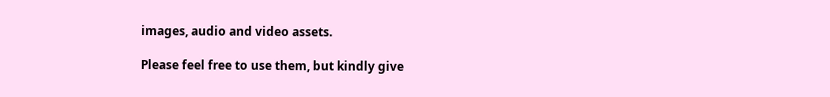images, audio and video assets.

Please feel free to use them, but kindly give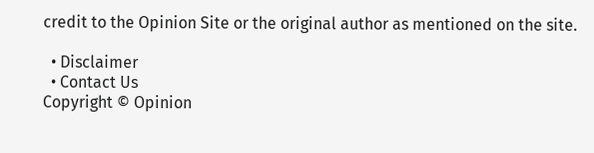credit to the Opinion Site or the original author as mentioned on the site.

  • Disclaimer
  • Contact Us
Copyright © Opinion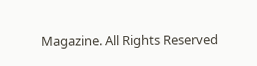Magazine. All Rights Reserved